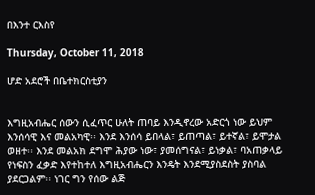በእንተ ርእስየ

Thursday, October 11, 2018

ሆድ አደሮች በቤተክርስቲያን


እግዚአብሔር ሰውን ሲፈጥር ሁለት ጠባይ እንዲኖረው አድርጎ ነው ይህም እንሰሳዊ እና መልአካዊ፡፡ እንደ እንሰሳ ይበላል፣ ይጠጣል፣ ይተኛል፣ ይሞታል ወዘተ፡፡ እንደ መልአክ ደግሞ ሕያው ነው፣ ያመሰግናል፣ ይነቃል፣ ባአጠቃላይ የነፍስን ፈቃድ እየተከተለ እግዚአብሔርን እንዴት እንደሚያስደስት ያስባል ያደርጋልም፡፡ ነገር ግን የሰው ልጅ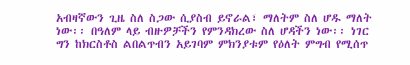አብዛኛውን ጊዜ ስለ ስጋው ሲያስብ ይኖራል፣ ማለትም ስለ ሆዱ ማለት ነው፡፡ በዓለም ላይ ብዙዎቻችን የምንዳክረው ስለ ሆዳችን ነው፡፡ ነገር ግን ከክርስቶስ ልበልጥብን አይገባም ምክንያቱም የዕለት ምግብ የሚሰጥ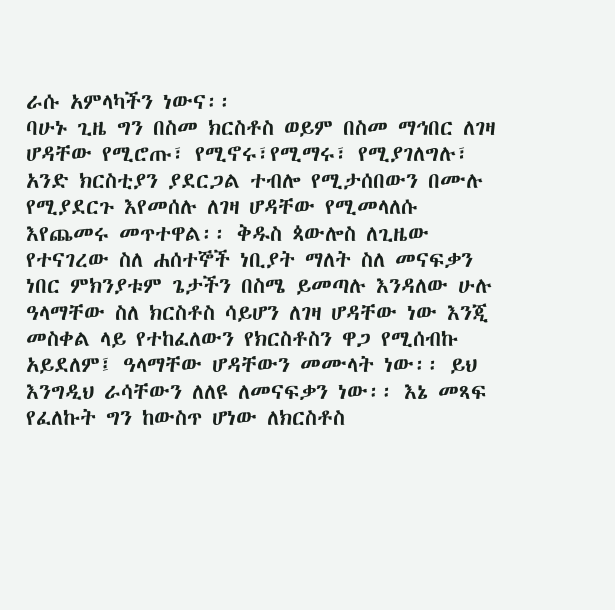ራሱ አምላካችን ነውና፡፡
ባሁኑ ጊዜ ግን በስመ ክርስቶስ ወይም በስመ ማኅበር ለገዛ ሆዳቸው የሚሮጡ፣ የሚኖሩ፣የሚማሩ፣ የሚያገለግሉ፣ አንድ ክርስቲያን ያደርጋል ተብሎ የሚታሰበውን በሙሉ የሚያደርጉ እየመሰሉ ለገዛ ሆዳቸው የሚመላለሱ እየጨመሩ መጥተዋል፡፡ ቅዱስ ጳውሎስ ለጊዜው የተናገረው ስለ ሐሰተኞች ነቢያት ማለት ስለ መናፍቃን ነበር ምክንያቱም ጌታችን በስሜ ይመጣሉ እንዳለው ሁሉ ዓላማቸው ስለ ክርስቶስ ሳይሆን ለገዛ ሆዳቸው ነው እንጂ መስቀል ላይ የተከፈለውን የክርስቶስን ዋጋ የሚሰብኩ አይደለም፤ ዓላማቸው ሆዳቸውን መሙላት ነው፡፡ ይህ እንግዲህ ራሳቸውን ለለዩ ለመናፍቃን ነው፡፡ እኔ መጻፍ የፈለኩት ግን ከውስጥ ሆነው ለክርስቶስ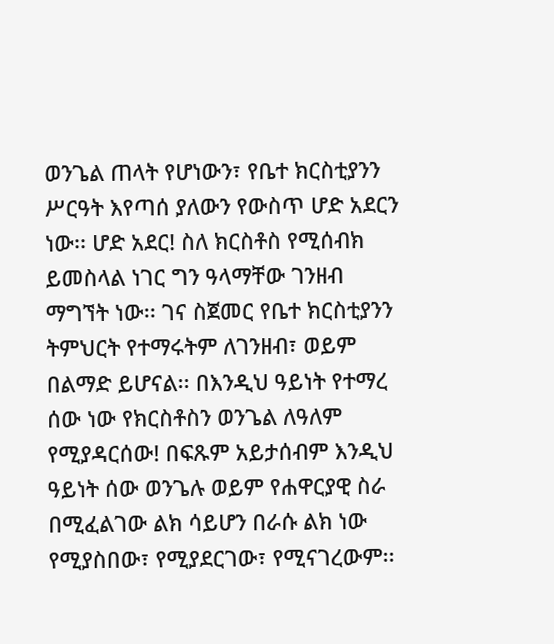ወንጌል ጠላት የሆነውን፣ የቤተ ክርስቲያንን ሥርዓት እየጣሰ ያለውን የውስጥ ሆድ አደርን ነው፡፡ ሆድ አደር! ስለ ክርስቶስ የሚሰብክ ይመስላል ነገር ግን ዓላማቸው ገንዘብ ማግኘት ነው፡፡ ገና ስጀመር የቤተ ክርስቲያንን ትምህርት የተማሩትም ለገንዘብ፣ ወይም በልማድ ይሆናል፡፡ በእንዲህ ዓይነት የተማረ ሰው ነው የክርስቶስን ወንጌል ለዓለም የሚያዳርሰው! በፍጹም አይታሰብም እንዲህ ዓይነት ሰው ወንጌሉ ወይም የሐዋርያዊ ስራ በሚፈልገው ልክ ሳይሆን በራሱ ልክ ነው የሚያስበው፣ የሚያደርገው፣ የሚናገረውም፡፡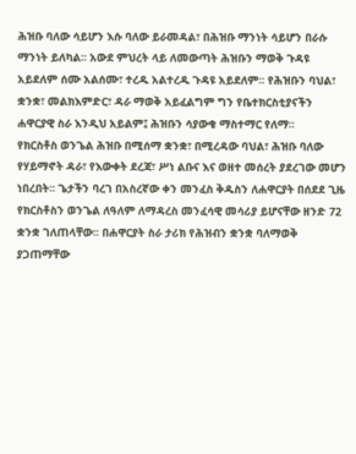ሕዝቡ ባለው ሳይሆን እሱ ባለው ይራመዳል፣ በሕዝቡ ማንነት ሳይሆን በራሱ ማንነት ይለካል፡፡ አውደ ምህረት ላይ ለመውጣት ሕዝቡን ማወቅ ጉዳዩ አይደለም ሰሙ አልሰሙ፣ ተረዱ አልተረዱ ጉዳዩ አይደለም፡፡ የሕዝቡን ባህል፣ ቋንቋ፣ መልክእምድር፣ ዳራ ማወቅ አይፈልግም ግን የቤተክርስቲያናችን ሐዋርያዊ ስራ እንዲህ አይልም፤ ሕዝቡን ሳያውቁ ማስተማር የለማ፡፡
የክርስቶስ ወንጌል ሕዝቡ በሚሰማ ቋንቋ፣ በሚረዳው ባህል፣ ሕዝቡ ባለው የሃይማኖት ዳራ፣ የእውቀት ደረጃ፣ ሥነ ልቡና እና ወዘተ መሰረት ያደረገው መሆን ነበረበት፡፡ ጌታችን ባረገ በአስረኛው ቀን መንፈስ ቅዱስን ለሐዋርያት በሰደደ ጊዜ የክርስቶስን ወንጌል ለዓለም ለማዳረስ መንፈሳዊ መሳሪያ ይሆናቸው ዘንድ 72 ቋንቋ ገለጠላቸው፡፡ በሐዋርያት ስራ ታሪክ የሕዝብን ቋንቋ ባለማወቅ ያጋጠማቸው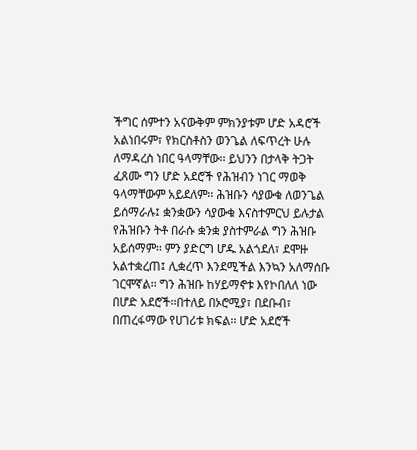ችግር ሰምተን አናውቅም ምክንያቱም ሆድ አዳሮች አልነበሩም፣ የክርስቶስን ወንጌል ለፍጥረት ሁሉ ለማዳረስ ነበር ዓላማቸው፡፡ ይህንን በታላቅ ትጋት ፈጸሙ ግን ሆድ አደሮች የሕዝብን ነገር ማወቅ ዓላማቸውም አይደለም፡፡ ሕዝቡን ሳያውቁ ለወንጌል ይሰማራሉ፤ ቋንቋውን ሳያውቁ እናስተምርህ ይሉታል የሕዝቡን ትቶ በራሱ ቋንቋ ያስተምራል ግን ሕዝቡ አይሰማም፡፡ ምን ያድርግ ሆዱ አልጎደለ፣ ደሞዙ አልተቋረጠ፤ ሊቋረጥ እንደሚችል እንኳን አለማሰቡ ገርሞኛል፡፡ ግን ሕዝቡ ከሃይማኖቱ እየኮበለለ ነው በሆድ አደሮች፡፡በተለይ በኦሮሚያ፣ በደቡብ፣ በጠረፋማው የሀገሪቱ ክፍል፡፡ ሆድ አደሮች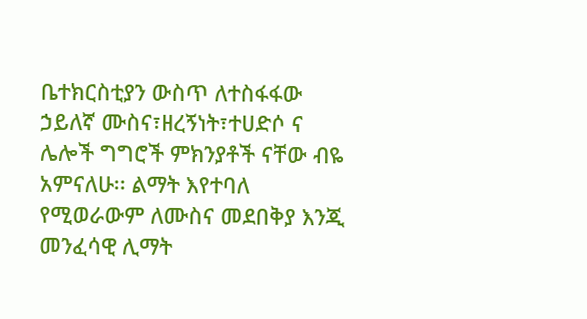ቤተክርስቲያን ውስጥ ለተስፋፋው ኃይለኛ ሙስና፣ዘረኝነት፣ተሀድሶ ና ሌሎች ግግሮች ምክንያቶች ናቸው ብዬ አምናለሁ፡፡ ልማት እየተባለ የሚወራውም ለሙስና መደበቅያ እንጂ መንፈሳዊ ሊማት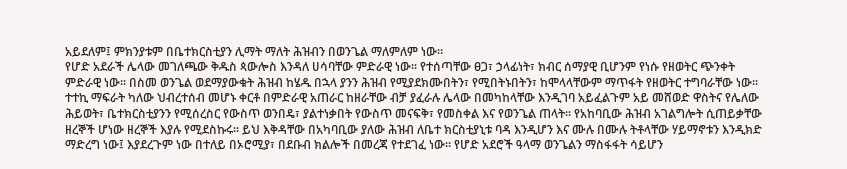አይደለም፤ ምክንያቱም በቤተክርስቲያን ሊማት ማለት ሕዝብን በወንጌል ማለምለም ነው፡፡
የሆድ አደራች ሌላው መገለጫው ቅዱስ ጳውሎስ እንዳለ ሀሳባቸው ምድራዊ ነው፡፡ የተሰጣቸው ፀጋ፣ ኃላፊነት፣ ክብር ሰማያዊ ቢሆንም የነሱ የዘወትር ጭንቀት ምድራዊ ነው፡፡ በስመ ወንጌል ወደማያውቁት ሕዝብ ከሄዱ በኋላ ያንን ሕዝብ የሚያደክሙበትን፣ የሚበትኑበትን፣ ከሞላላቸውም ማጥፋት የዘወትር ተግባራቸው ነው፡፡ ተተኪ ማፍራት ካለው ህብረተሰብ መሆኑ ቀርቶ በምድራዊ አጠራር ከዘራቸው ብቻ ያፈራሉ ሌላው በመካከላቸው እንዲገባ አይፈልጉም አይ መሸወድ ዋስትና የሌለው ሕይወት፣ ቤተክርስቲያንን የሚሰረስር የውስጥ ወንበዴ፣ ያልተነቃበት የውስጥ መናፍቅ፣ የመስቀል እና የወንጌል ጠላት፡፡ የአከባቢው ሕዝብ አገልግሎት ሲጠይቃቸው ዘረኞች ሆነው ዘረኞች እያሉ የሚደስኩሩ፡፡ ይህ እቅዳቸው በአካባቢው ያለው ሕዝብ ለቤተ ክርስቲያኒቱ ባዳ እንዲሆን እና ሙሉ በሙሉ ትቶላቸው ሃይማኖቱን እንዲክድ ማድረግ ነው፤ እያደረጉም ነው በተለይ በኦሮሚያ፣ በደቡብ ክልሎች በመረጃ የተደገፈ ነው፡፡ የሆድ አደሮች ዓላማ ወንጌልን ማስፋፋት ሳይሆን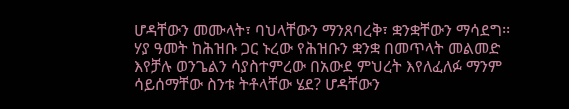ሆዳቸውን መሙላት፣ ባህላቸውን ማንጸባረቅ፣ ቋንቋቸውን ማሳደግ፡፡ ሃያ ዓመት ከሕዝቡ ጋር ኑረው የሕዝቡን ቋንቋ በመጥላት መልመድ እየቻሉ ወንጌልን ሳያስተምረው በአውደ ምህረት እየለፈለፉ ማንም ሳይሰማቸው ስንቱ ትቶላቸው ሄደ? ሆዳቸውን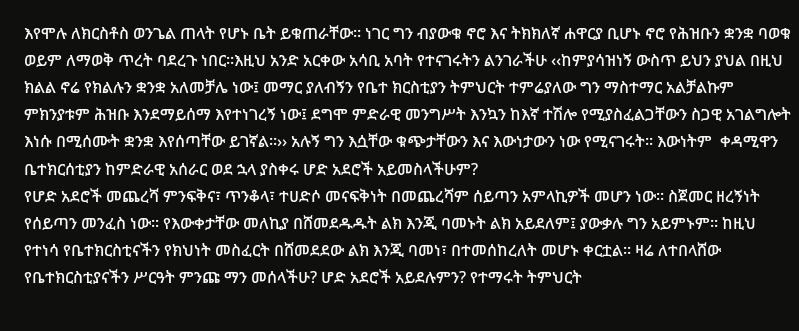እየሞሉ ለክርስቶስ ወንጌል ጠላት የሆኑ ቤት ይቁጠራቸው፡፡ ነገር ግን ብያውቁ ኖሮ እና ትክክለኛ ሐዋርያ ቢሆኑ ኖሮ የሕዝቡን ቋንቋ ባወቁ ወይም ለማወቅ ጥረት ባደረጉ ነበር፡፡እዚህ አንድ አርቀው አሳቢ አባት የተናገሩትን ልንገራችሁ ‹‹ከምያሳዝነኝ ውስጥ ይህን ያህል በዚህ ክልል ኖሬ የክልሉን ቋንቋ አለመቻሌ ነው፤ መማር ያለብኝን የቤተ ክርስቲያን ትምህርት ተምሬያለው ግን ማስተማር አልቻልኩም ምክንያቱም ሕዝቡ እንደማይሰማ እየተነገረኝ ነው፤ ደግሞ ምድራዊ መንግሥት እንኳን ከእኛ ተሽሎ የሚያስፈልጋቸውን ስጋዊ አገልግሎት እነሱ በሚሰሙት ቋንቋ እየሰጣቸው ይገኛል፡፡›› አሉኝ ግን እሷቸው ቁጭታቸውን እና እውነታውን ነው የሚናገሩት፡፡ እውነትም  ቀዳሚዋን ቤተክርሰቲያን ከምድራዊ አሰራር ወደ ኋላ ያስቀሩ ሆድ አደሮች አይመስላችሁም?
የሆድ አደሮች መጨረሻ ምንፍቅና፣ ጥንቆላ፣ ተሀድሶ መናፍቅነት በመጨረሻም ሰይጣን አምላኪዎች መሆን ነው፡፡ ስጀመር ዘረኝነት የሰይጣን መንፈስ ነው፡፡ የእውቀታቸው መለኪያ በሸመደዱዱት ልክ እንጂ ባመኑት ልክ አይደለም፤ ያውቃሉ ግን አይምኑም፡፡ ከዚህ የተነሳ የቤተክርስቲናችን የክህነት መስፈርት በሸመደደው ልክ እንጂ ባመነ፣ በተመሰከረለት መሆኑ ቀርቷል፡፡ ዛሬ ለተበላሸው የቤተክርስቲያናችን ሥርዓት ምንጩ ማን መሰላችሁ? ሆድ አደሮች አይደሉምን? የተማሩት ትምህርት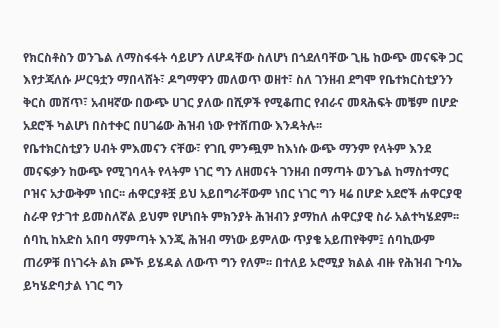የክርስቶስን ወንጌል ለማስፋፋት ሳይሆን ለሆዳቸው ስለሆነ በጎደለባቸው ጊዜ ከውጭ መናፍቅ ጋር እየታጃለሱ ሥርዓቷን ማበላሸት፣ ዶግማዋን መለወጥ ወዘተ፣ ስለ ገንዘብ ደግሞ የቤተክርስቲያንን ቅርስ መሸጥ፣ አብዛኛው በውጭ ሀገር ያለው በሺዎች የሚቆጠር የብራና መጻሕፍት መቼም በሆድ አደሮች ካልሆነ በስተቀር በሀገሬው ሕዝብ ነው የተሸጠው እንዳትሉ፡፡
የቤተክርስቲያን ሀብት ምእመናን ናቸው፣ የገቢ ምንጯም ከእነሱ ውጭ ማንም የላትም እንደ መናፍቃን ከውጭ የሚገባላት የላትም ነገር ግን ለዘመናት ገንዘብ በማጣት ወንጌል ከማስተማር ቦዝና አታውቅም ነበር፡፡ ሐዋርያቶቿ ይህ አይበግራቸውም ነበር ነገር ግን ዛሬ በሆድ አደሮች ሐዋርያዊ ስራዋ የታገተ ይመስለኛል ይህም የሆነበት ምክንያት ሕዝብን ያማከለ ሐዋርያዊ ስራ አልተካሄደም፡፡ ሰባኪ ከአድስ አበባ ማምጣት እንጂ ሕዝብ ማነው ይምለው ጥያቄ አይጠየቅም፤ ሰባኪውም ጠሪዎቹ በነገሩት ልክ ጮኾ ይሄዳል ለውጥ ግን የለም፡፡ በተለይ ኦሮሚያ ክልል ብዙ የሕዝብ ጉባኤ ይካሄድባታል ነገር ግን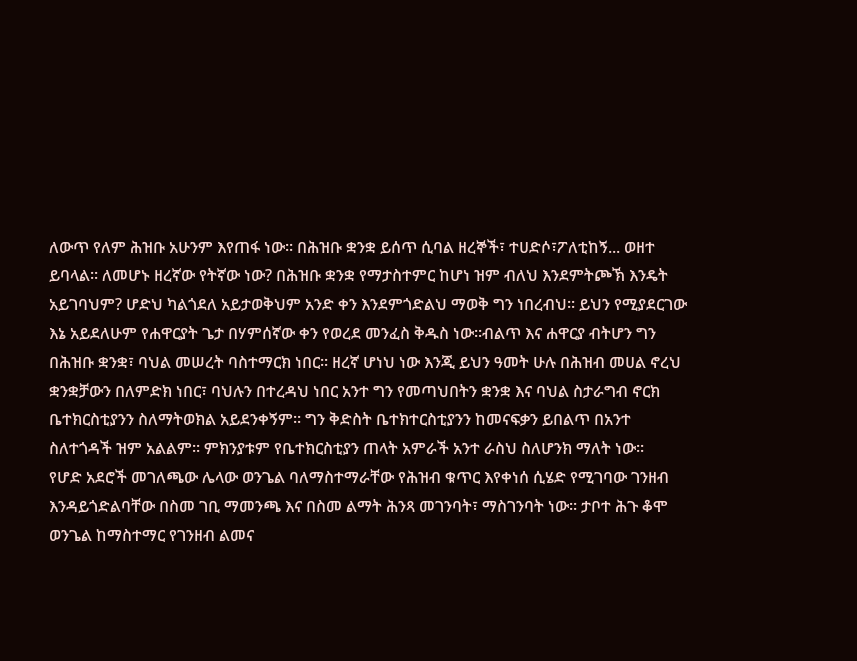ለውጥ የለም ሕዝቡ አሁንም እየጠፋ ነው፡፡ በሕዝቡ ቋንቋ ይሰጥ ሲባል ዘረኞች፣ ተሀድሶ፣ፖለቲከኝ... ወዘተ ይባላል፡፡ ለመሆኑ ዘረኛው የትኛው ነው? በሕዝቡ ቋንቋ የማታስተምር ከሆነ ዝም ብለህ እንደምትጮኽ እንዴት አይገባህም? ሆድህ ካልጎደለ አይታወቅህም አንድ ቀን እንደምጎድልህ ማወቅ ግን ነበረብህ፡፡ ይህን የሚያደርገው እኔ አይደለሁም የሐዋርያት ጌታ በሃምሰኛው ቀን የወረደ መንፈስ ቅዱስ ነው፡፡ብልጥ እና ሐዋርያ ብትሆን ግን በሕዝቡ ቋንቋ፣ ባህል መሠረት ባስተማርክ ነበር፡፡ ዘረኛ ሆነህ ነው እንጂ ይህን ዓመት ሁሉ በሕዝብ መሀል ኖረህ ቋንቋቻውን በለምድክ ነበር፣ ባህሉን በተረዳህ ነበር አንተ ግን የመጣህበትን ቋንቋ እና ባህል ስታራግብ ኖርክ ቤተክርስቲያንን ስለማትወክል አይደንቀኝም፡፡ ግን ቅድስት ቤተክተርስቲያንን ከመናፍቃን ይበልጥ በአንተ ስለተጎዳች ዝም አልልም፡፡ ምክንያቱም የቤተክርስቲያን ጠላት አምራች አንተ ራስህ ስለሆንክ ማለት ነው፡፡
የሆድ አደሮች መገለጫው ሌላው ወንጌል ባለማስተማራቸው የሕዝብ ቁጥር እየቀነሰ ሲሄድ የሚገባው ገንዘብ እንዳይጎድልባቸው በስመ ገቢ ማመንጫ እና በስመ ልማት ሕንጻ መገንባት፣ ማስገንባት ነው፡፡ ታቦተ ሕጉ ቆሞ ወንጌል ከማስተማር የገንዘብ ልመና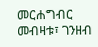መርሐግብር መብዛቱ፣ ገንዘብ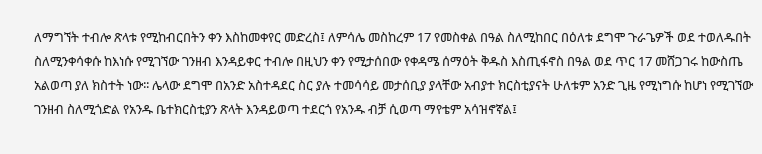ለማግኘት ተብሎ ጽላቱ የሚከብርበትን ቀን እስከመቀየር መድረስ፤ ለምሳሌ መስከረም 17 የመስቀል በዓል ስለሚከበር በዕለቱ ደግሞ ጉራጌዎች ወደ ተወለዱበት ስለሚንቀሳቀሱ ከእነሱ የሚገኘው ገንዘብ እንዳይቀር ተብሎ በዚህን ቀን የሚታሰበው የቀዳሜ ሰማዕት ቅዱስ እስጢፋኖስ በዓል ወደ ጥር 17 መሸጋገሩ ከውስጤ አልወጣ ያለ ክስተት ነው፡፡ ሌላው ደግሞ በአንድ አስተዳደር ስር ያሉ ተመሳሳይ መታሰቢያ ያላቸው አብያተ ክርስቲያናት ሁለቱም አንድ ጊዜ የሚነግሱ ከሆነ የሚገኘው ገንዘብ ስለሚጎድል የአንዱ ቤተክርስቲያን ጽላት እንዳይወጣ ተደርጎ የአንዱ ብቻ ሲወጣ ማየቴም አሳዝኖኛል፤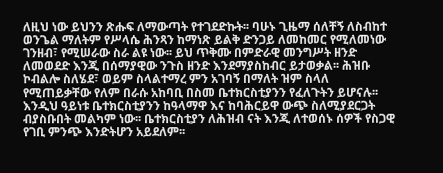ለዚህ ነው ይህንን ጽሑፍ ለማውጣት የተገደድኩት፡፡ ባሁኑ ጊዜማ ሰለቸኝ ለስብከተ ወንጌል ማለትም የሥላሴ ሕንጻን ከማነጽ ይልቅ ድንጋይ ለመከመር የሚለመነው ገንዘብ፣ የሚሠራው ስራ ልዩ ነው፡፡ ይህ ጥቅሙ በምድራዊ መንግሥት ዘንድ ለመወደድ እንጂ በሰማያዊው ንጉስ ዘንድ እንደማያስከብር ይታወቃል፡፡ ሕዝቡ ኮብልሎ ስለሄደ፣ ወይም ስላልተማረ ምን አገባኝ በማለት ዝም ስላለ የሚጠይቃቸው የለም በራሱ አከባቢ በስመ ቤተክርስቲያንን የፈለጉትን ይሆናሉ፡፡ እንዲህ ዓይነቱ ቤተክርስቲያንን ከዓላማዋ እና ከባሕርይዋ ውጭ ስለሚያደርጋት ብያስቡበት መልካም ነው፡፡ ቤተክርስቲያን ለሕዝብ ናት እንጂ ለተወሰኑ ሰዎች የስጋዊ የገቢ ምንጭ እንድትሆን አይደለም፡፡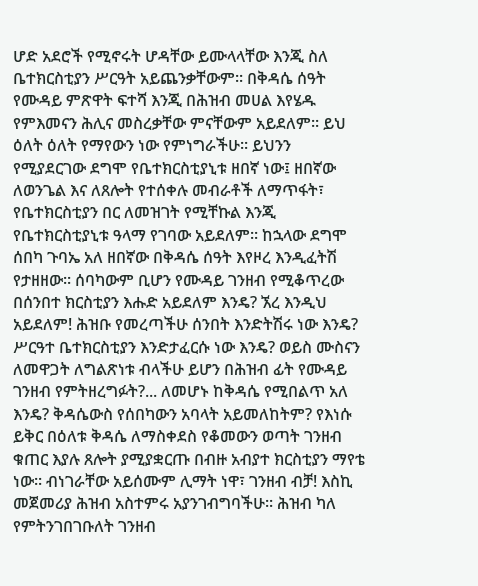ሆድ አደሮች የሚኖሩት ሆዳቸው ይሙላላቸው እንጂ ስለ ቤተክርስቲያን ሥርዓት አይጨንቃቸውም፡፡ በቅዳሴ ሰዓት የሙዳይ ምጽዋት ፍተሻ እንጂ በሕዝብ መሀል እየሄዱ የምእመናን ሕሊና መስረቃቸው ምናቸውም አይደለም፡፡ ይህ ዕለት ዕለት የማየውን ነው የምነግራችሁ፡፡ ይህንን የሚያደርገው ደግሞ የቤተክርስቲያኒቱ ዘበኛ ነው፤ ዘበኛው ለወንጌል እና ለጸሎት የተሰቀሉ መብራቶች ለማጥፋት፣ የቤተክርስቲያን በር ለመዝገት የሚቸኩል እንጂ የቤተክርስቲያኒቱ ዓላማ የገባው አይደለም፡፡ ከኋላው ደግሞ ሰበካ ጉባኤ አለ ዘበኛው በቅዳሴ ሰዓት እየዞረ እንዲፈትሽ የታዘዘው፡፡ ሰባካውም ቢሆን የሙዳይ ገንዘብ የሚቆጥረው በሰንበተ ክርስቲያን እሑድ አይደለም እንዴ? ኧረ እንዲህ አይደለም! ሕዝቡ የመረጣችሁ ሰንበት እንድትሽሩ ነው እንዴ? ሥርዓተ ቤተክርስቲያን እንድታፈርሱ ነው እንዴ? ወይስ ሙስናን ለመዋጋት ለግልጽነቱ ብላችሁ ይሆን በሕዝብ ፊት የሙዳይ ገንዘብ የምትዘረግፉት?... ለመሆኑ ከቅዳሴ የሚበልጥ አለ እንዴ? ቅዳሴውስ የሰበካውን አባላት አይመለከትም? የእነሱ ይቅር በዕለቱ ቅዳሴ ለማስቀደስ የቆመውን ወጣት ገንዘብ ቁጠር እያሉ ጸሎት ያሚያቋርጡ በብዙ አብያተ ክርስቲያን ማየቴ ነው፡፡ ብነገራቸው አይሰሙም ሊማት ነዋ፣ ገንዘብ ብቻ! እስኪ መጀመሪያ ሕዝብ አስተምሩ አያንገብግባችሁ፡፡ ሕዝብ ካለ የምትንገበገቡለት ገንዘብ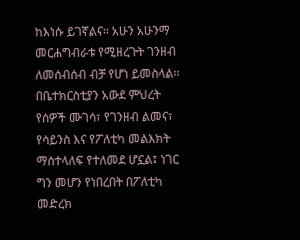ከእነሱ ይገኛልና፡፡ አሁን አሁንማ መርሐግብራቱ የሚዘረጉት ገንዘብ ለመሰብሰብ ብቻ የሆነ ይመስላል፡፡ በቤተክርስቲያን አውደ ምህረት የሰዎች ሙገሳ፣ የገንዘብ ልመና፣ የሳይንስ እና የፖለቲካ መልእክት ማስተላለፍ የተለመደ ሆኗል፤ ነገር ግን መሆን የነበረበት በፖለቲካ መድረክ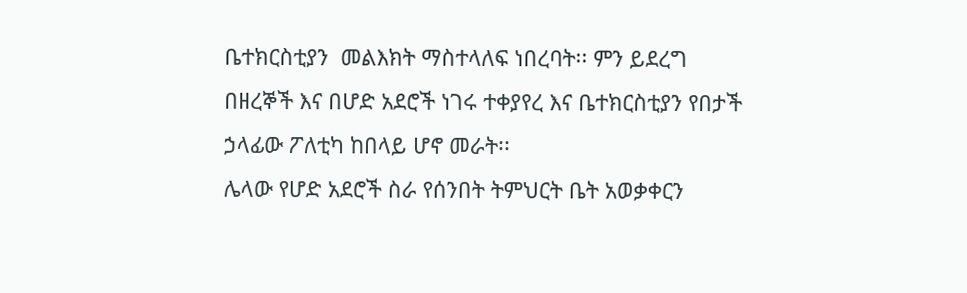ቤተክርስቲያን  መልእክት ማስተላለፍ ነበረባት፡፡ ምን ይደረግ በዘረኞች እና በሆድ አደሮች ነገሩ ተቀያየረ እና ቤተክርስቲያን የበታች ኃላፊው ፖለቲካ ከበላይ ሆኖ መራት፡፡
ሌላው የሆድ አደሮች ስራ የሰንበት ትምህርት ቤት አወቃቀርን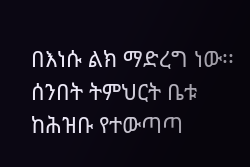በእነሱ ልክ ማድረግ ነው፡፡ ሰንበት ትምህርት ቤቱ ከሕዝቡ የተውጣጣ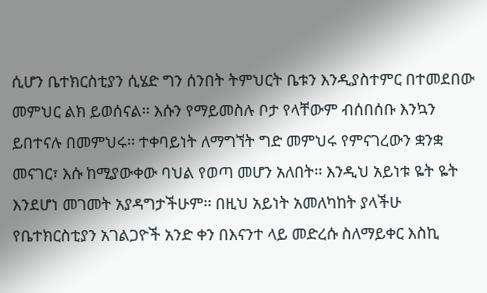ሲሆን ቤተክርስቲያን ሲሄድ ግን ሰንበት ትምህርት ቤቱን እንዲያስተምር በተመደበው መምህር ልክ ይወሰናል፡፡ እሱን የማይመስሉ ቦታ የላቸውም ብሰበሰቡ እንኳን ይበተናሉ በመምህሩ፡፡ ተቀባይነት ለማግኘት ግድ መምህሩ የምናገረውን ቋንቋ መናገር፣ እሱ ከሚያውቀው ባህል የወጣ መሆን አለበት፡፡ እንዲህ አይነቱ ዬት ዬት እንደሆነ መገመት አያዳግታችሁም፡፡ በዚህ አይነት አመለካከት ያላችሁ የቤተክርስቲያን አገልጋዮች አንድ ቀን በእናንተ ላይ መድረሱ ስለማይቀር እስኪ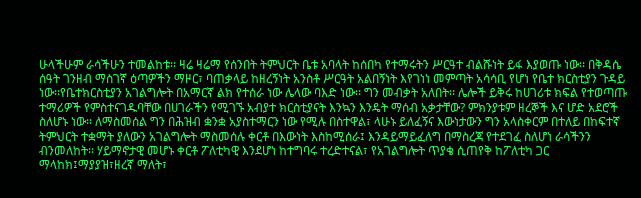ሁላችሁም ራሳችሁን ተመልከቱ፡፡ ዛሬ ዛሬማ የሰንበት ትምህርት ቤቱ አባላት ከሰበካ የተማሩትን ሥርዓተ ብልሹነት ይፋ እያወጡ ነው፡፡ በቅዳሴ ሰዓት ገንዘብ ማስገኛ ዕጣዎችን ማዞር፣ ባጠቃላይ ከዘረኝነት አንስቶ ሥርዓት አልበኝነት እየገነነ መምጣት አሳሳቢ የሆነ የቤተ ክርስቲያን ጉዳይ ነው፡፡የቤተክርስቲያን አገልግሎት በአማርኛ ልክ የተሰራ ነው ሌላው ባእድ ነው፡፡ ግን መብቃት አለበት፡፡ ሌሎች ይቅሩ ከሀገሪቱ ክፍል የተወጣጡ ተማሪዎች የምስተናገዱባቸው በሀገራችን የሚገኙ አብያተ ክርስቲያናት እንኳን እንዴት ማሰብ አቃታቸው? ምክንያቱም ዘረኞች እና ሆድ አደሮች ስለሆኑ ነው፡፡ ለማስመሰል ግን በሕዝብ ቋንቋ አያስተማርን ነው የሚሉ በስተዋል፣ ላሁኑ ይለፈኝና እውነታውን ግን አላስቀርም በተለይ በከፍተኛ ትምህርት ተቋማት ያለውን አገልግሎት ማስመሰሉ ቀርቶ በእውነት እስከሚሰራ፤ እንዳይማይፈለግ በማስረጃ የተደገፈ ስለሆነ ራሳችንን ብንመለከት፡፡ ሃይማኖታዊ መሆኑ ቀርቶ ፖለቲካዊ እንደሆነ ከተግባሩ ተረድተናል፣ የአገልግሎት ጥያቄ ሲጠየቅ ከፖለቲካ ጋር ማላከክ፤ማያያዝ፣ዘረኛ ማለት፣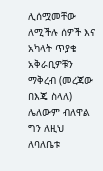ሊሰሟመቸው ለሚችሉ ሰዎች እና አካላት ጥያቄ አቅራቢዎቹን ማቅረብ (መረጃው በእጄ ስላለ) ሌለውም ብለዋል ግን ለዚህ ለባለቤቱ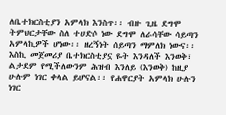ለቤተክርስቲያን አምላክ እንስጥ፡፡ ብዙ ጊዜ ደግሞ ትምህርታቸው ስለ ተሀድሶ ነው ደግሞ ለራሳቸው ሳይጣን አምላኪዎች ሆነው፡፡ ዘረኝነት ሰይጣን ማምለክ ነውና፡፡ እስኪ መጀመሪያ ቤተክርስቲያኗ ዬት እንዳለች እንወቅ፣ ልታደም የሚችለውንም ሕዝብ እንለይ (እንወቅ) ከዚያ ሁሉም ነገር ቀላል ይሆናል፡፡ የሐዋርያት አምላክ ሁሉን ነገር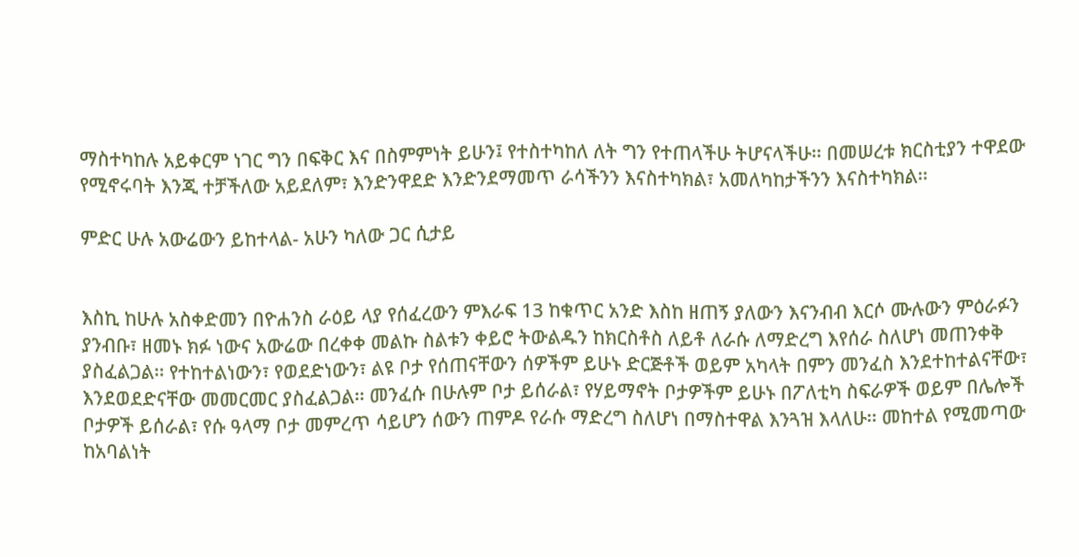ማስተካከሉ አይቀርም ነገር ግን በፍቅር እና በስምምነት ይሁን፤ የተስተካከለ ለት ግን የተጠላችሁ ትሆናላችሁ፡፡ በመሠረቱ ክርስቲያን ተዋደው የሚኖሩባት እንጂ ተቻችለው አይደለም፣ እንድንዋደድ እንድንደማመጥ ራሳችንን እናስተካክል፣ አመለካከታችንን እናስተካክል፡፡

ምድር ሁሉ አውሬውን ይከተላል- አሁን ካለው ጋር ሲታይ


እስኪ ከሁሉ አስቀድመን በዮሐንስ ራዕይ ላያ የሰፈረውን ምእራፍ 13 ከቁጥር አንድ እስከ ዘጠኝ ያለውን እናንብብ እርሶ ሙሉውን ምዕራፉን ያንብቡ፣ ዘመኑ ክፉ ነውና አውሬው በረቀቀ መልኩ ስልቱን ቀይሮ ትውልዱን ከክርስቶስ ለይቶ ለራሱ ለማድረግ እየሰራ ስለሆነ መጠንቀቅ ያስፈልጋል፡፡ የተከተልነውን፣ የወደድነውን፣ ልዩ ቦታ የሰጠናቸውን ሰዎችም ይሁኑ ድርጅቶች ወይም አካላት በምን መንፈስ እንደተከተልናቸው፣ እንደወደድናቸው መመርመር ያስፈልጋል፡፡ መንፈሱ በሁሉም ቦታ ይሰራል፣ የሃይማኖት ቦታዎችም ይሁኑ በፖለቲካ ስፍራዎች ወይም በሌሎች ቦታዎች ይሰራል፣ የሱ ዓላማ ቦታ መምረጥ ሳይሆን ሰውን ጠምዶ የራሱ ማድረግ ስለሆነ በማስተዋል እንጓዝ እላለሁ፡፡ መከተል የሚመጣው ከአባልነት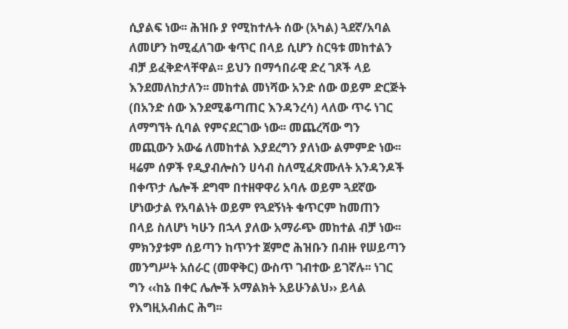ሲያልፍ ነው፡፡ ሕዝቡ ያ የሚከተሉት ሰው (አካል) ጓደኛ/አባል ለመሆን ከሚፈለገው ቁጥር በላይ ሲሆን ስርዓቱ መከተልን ብቻ ይፈቅድላቸዋል፡፡ ይህን በማኅበራዊ ድረ ገጾች ላይ እንደመለከታለን፡፡ መከተል መነሻው አንድ ሰው ወይም ድርጅት (በአንድ ሰው እንደሚቆጣጠር እንዳንረሳ) ላለው ጥሩ ነገር ለማግኘት ሲባል የምናደርገው ነው፡፡ መጨረሻው ግን መጪውን አውሬ ለመከተል እያደረግን ያለነው ልምምድ ነው፡፡
ዛሬም ሰዎች የዲያብሎስን ሀሳብ ስለሚፈጽሙለት አንዳንዶች በቀጥታ ሌሎች ደግሞ በተዘዋዋሪ አባሉ ወይም ጓደኛው ሆነውታል የአባልነት ወይም የጓደኝነት ቁጥርም ከመጠን በላይ ስለሆነ ካሁን በኋላ ያለው አማራጭ መከተል ብቻ ነው፡፡ ምክንያቱም ሰይጣን ከጥንተ ጀምሮ ሕዝቡን በብዙ የሠይጣን መንግሥት አሰራር (መዋቅር) ውስጥ ገብተው ይገኛሉ፡፡ ነገር ግን ‹‹ከኔ በቀር ሌሎች አማልክት አይሁንልህ›› ይላል የእግዚአብሐር ሕግ፡፡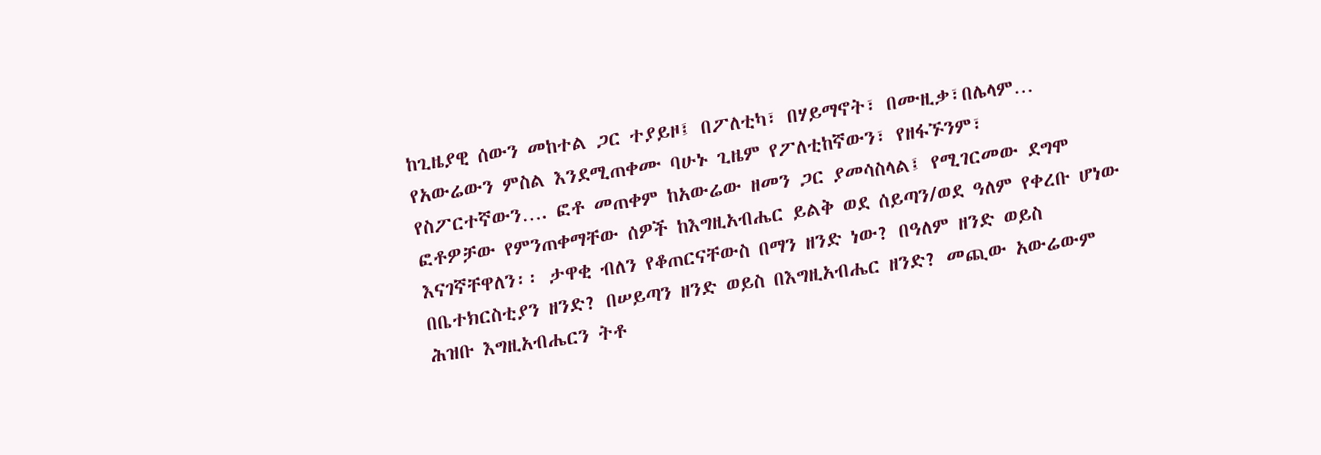ከጊዜያዊ ሰውን መከተል ጋር ተያይዞ፤ በፖለቲካ፣ በሃይማኖት፣ በሙዚቃ፣በሌላም…
የአውሬውን ምስል እንደሚጠቀሙ ባሁኑ ጊዜም የፖለቲከኛውን፣ የዘፋኙንም፣ የስፖርተኛውን…. ፎቶ መጠቀም ከአውሬው ዘመን ጋር ያመሳስላል፤ የሚገርመው ደግሞ ፎቶዎቻው የምንጠቀማቸው ሰዎች ከእግዚአብሔር ይልቅ ወደ ሰይጣን/ወደ ዓለም የቀረቡ ሆነው እናገኛቸዋለን፡፡ ታዋቂ ብለን የቆጠርናቸውስ በማን ዘንድ ነው? በዓለም ዘንድ ወይስ በቤተክርስቲያን ዘንድ? በሠይጣን ዘንድ ወይስ በእግዚአብሔር ዘንድ? መጪው አውሬውም ሕዝቡ እግዚአብሔርን ትቶ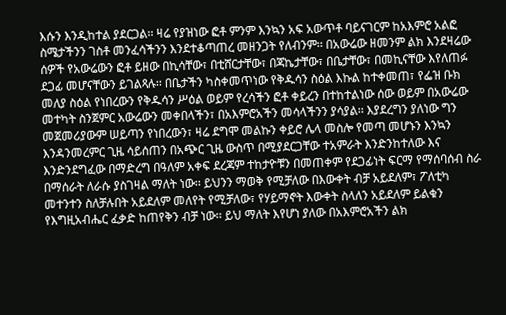እሱን እንዲከተል ያደርጋል፡፡ ዛሬ የያዝነው ፎቶ ምንም እንኳን አፍ አውጥቶ ባይናገርም ከአእምሮ አልፎ ስሜታችንን ገስቶ መንፈሳችንን እንደተቆጣጠረ መዘንጋት የለብንም፡፡ በአውሬው ዘመንም ልክ እንደዛሬው ሰዎች የአውሬውን ፎቶ ይዘው በኪሳቸው፣ በቲሸርታቸው፣ በጃኬታቸው፣ በቤታቸው፣ በመኪናቸው እየለጠፉ ደጋፊ መሆናቸውን ይገልጻሉ፡፡ በቤታችን ካስቀመጥነው የቅዱሳን ስዕል እኩል ከተቀመጠ፣ የፌዝ ቡክ መለያ ስዕል የነበረውን የቅዱሳን ሥዕል ወይም የረሳችን ፎቶ ቀይረን በተከተልነው ሰው ወይም በአውሬው መተካት ስንጀምር አውሬውን መቀበላችን፣ በአእምሮአችን መሳላችንን ያሳያል፡፡ እያደረግን ያለነው ግን መጀመሪያውም ሠይጣን የነበረውን፣ ዛሬ ደግሞ መልኩን ቀይሮ ሌላ መስሎ የመጣ መሆኑን እንኳን እንዳንመረምር ጊዜ ሳይሰጠን በአጭር ጊዜ ውስጥ በሚያደርጋቸው ተአምራት እንድንከተለው እና እንድንደግፈው በማድረግ በዓለም አቀፍ ደረጃም ተከታዮቹን በመጠቀም የደጋፊነት ፍርማ የማሰባሰብ ስራ በማሰራት ለራሱ ያስገዛል ማለት ነው፡፡ ይህንን ማወቅ የሚቻለው በእውቀት ብቻ አይደለም፣ ፖለቲካ መተንተን ስለቻሉበት አይደለም መለየት የሚቻለው፣ የሃይማኖት እውቀት ስላለን አይደለም ይልቁን የእግዚአብሔር ፈቃድ ከጠየቅን ብቻ ነው፡፡ ይህ ማለት እየሆነ ያለው በአእምሮአችን ልክ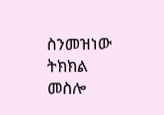ስንመዝነው ትክክል መስሎ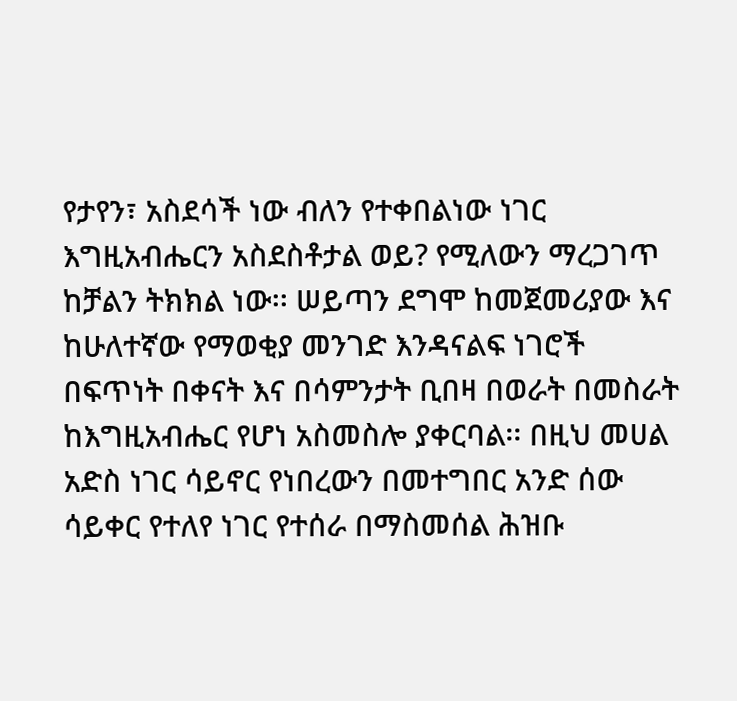የታየን፣ አስደሳች ነው ብለን የተቀበልነው ነገር እግዚአብሔርን አስደስቶታል ወይ? የሚለውን ማረጋገጥ ከቻልን ትክክል ነው፡፡ ሠይጣን ደግሞ ከመጀመሪያው እና ከሁለተኛው የማወቂያ መንገድ እንዳናልፍ ነገሮች በፍጥነት በቀናት እና በሳምንታት ቢበዛ በወራት በመስራት ከእግዚአብሔር የሆነ አስመስሎ ያቀርባል፡፡ በዚህ መሀል አድስ ነገር ሳይኖር የነበረውን በመተግበር አንድ ሰው ሳይቀር የተለየ ነገር የተሰራ በማስመሰል ሕዝቡ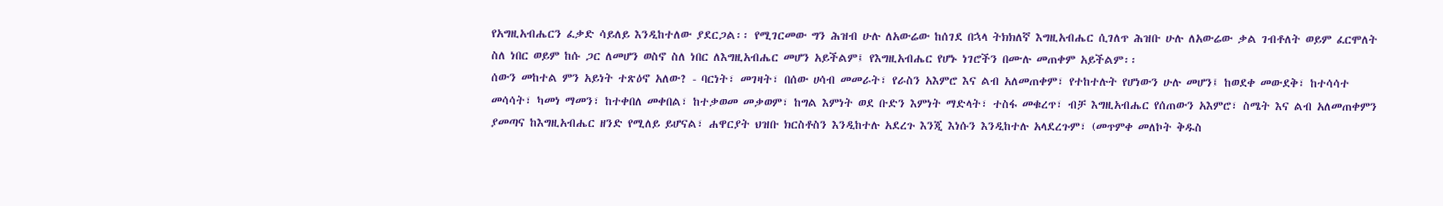የአግዚአብሔርን ፈቃድ ሳይለይ እንዲከተለው ያደርጋል፡፡ የሚገርመው ግን ሕዝብ ሁሉ ለአውሬው ከሰገደ በኋላ ትክክለኛ እግዚአብሔር ሲገለጥ ሕዝቡ ሁሉ ለአውሬው ቃል ገብቶለት ወይም ፈርሞለት ስለ ነበር ወይም ከሱ ጋር ለመሆን ወስኖ ስለ ነበር ለእግዚአብሔር መሆን አይችልም፤ የእግዚአብሔር የሆኑ ነገሮችን በሙሉ መጠቀም አይችልም፡፡
ሰውን መከተል ምን አይነት ተጽዕኖ አለው? - ባርነት፣ መገዛት፣ በሰው ሀሳብ መመራት፣ የራስን አእምሮ እና ልብ አለመጠቀም፣ የተከተሉት የሆነውን ሁሉ መሆን፤ ከወደቀ መውደቅ፣ ከተሳሳተ መሳሳት፣ ካመነ ማመን፣ ከተቀበለ መቀበል፣ ከተቃወመ መቃወም፣ ከግል እምነት ወደ ቡድን እምነት ማድላት፣ ተስፋ መቁረጥ፣ ብቻ እግዚአብሔር የሰጠውን አእምሮ፣ ስሜት እና ልብ አለመጠቀምን ያመጣና ከእግዚአብሔር ዘንድ የሚለይ ይሆናል፣ ሐዋርያት ህዝቡ ክርስቶስን እንዲከተሉ አደረጉ እንጂ እነሱን እንዲከተሉ አላደረጉም፣ (መጥምቀ መለኮት ቅዱስ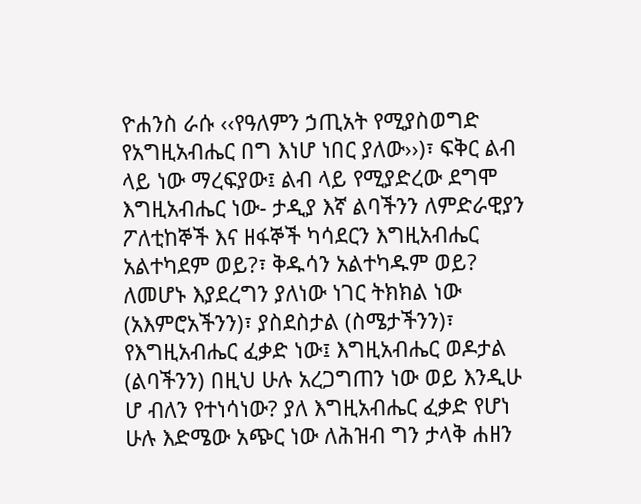ዮሐንስ ራሱ ‹‹የዓለምን ኃጢአት የሚያስወግድ የአግዚአብሔር በግ እነሆ ነበር ያለው››)፣ ፍቅር ልብ ላይ ነው ማረፍያው፤ ልብ ላይ የሚያድረው ደግሞ እግዚአብሔር ነው- ታዲያ እኛ ልባችንን ለምድራዊያን ፖለቲከኞች እና ዘፋኞች ካሳደርን እግዚአብሔር አልተካደም ወይ?፣ ቅዱሳን አልተካዱም ወይ? ለመሆኑ እያደረግን ያለነው ነገር ትክክል ነው (አእምሮአችንን)፣ ያስደስታል (ስሜታችንን)፣ የእግዚአብሔር ፈቃድ ነው፤ እግዚአብሔር ወዶታል (ልባችንን) በዚህ ሁሉ አረጋግጠን ነው ወይ እንዲሁ ሆ ብለን የተነሳነው? ያለ እግዚአብሔር ፈቃድ የሆነ ሁሉ እድሜው አጭር ነው ለሕዝብ ግን ታላቅ ሐዘን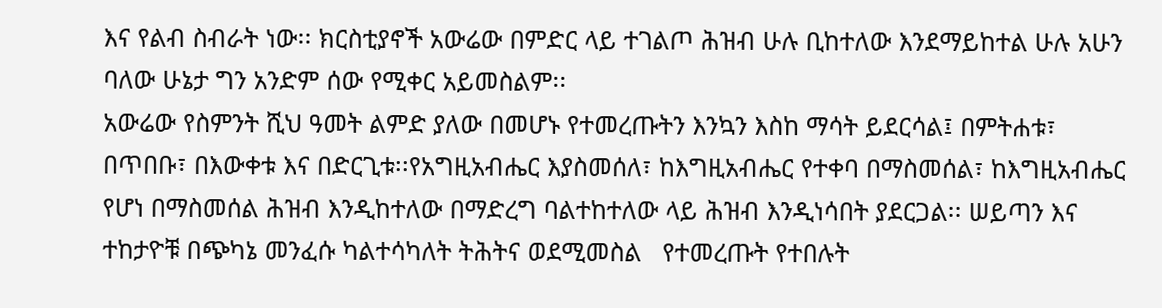እና የልብ ስብራት ነው፡፡ ክርስቲያኖች አውሬው በምድር ላይ ተገልጦ ሕዝብ ሁሉ ቢከተለው እንደማይከተል ሁሉ አሁን ባለው ሁኔታ ግን አንድም ሰው የሚቀር አይመስልም፡፡
አውሬው የስምንት ሺህ ዓመት ልምድ ያለው በመሆኑ የተመረጡትን እንኳን እስከ ማሳት ይደርሳል፤ በምትሐቱ፣ በጥበቡ፣ በእውቀቱ እና በድርጊቱ፡፡የአግዚአብሔር እያስመሰለ፣ ከእግዚአብሔር የተቀባ በማስመሰል፣ ከእግዚአብሔር የሆነ በማስመሰል ሕዝብ እንዲከተለው በማድረግ ባልተከተለው ላይ ሕዝብ እንዲነሳበት ያደርጋል፡፡ ሠይጣን እና ተከታዮቹ በጭካኔ መንፈሱ ካልተሳካለት ትሕትና ወደሚመስል   የተመረጡት የተበሉት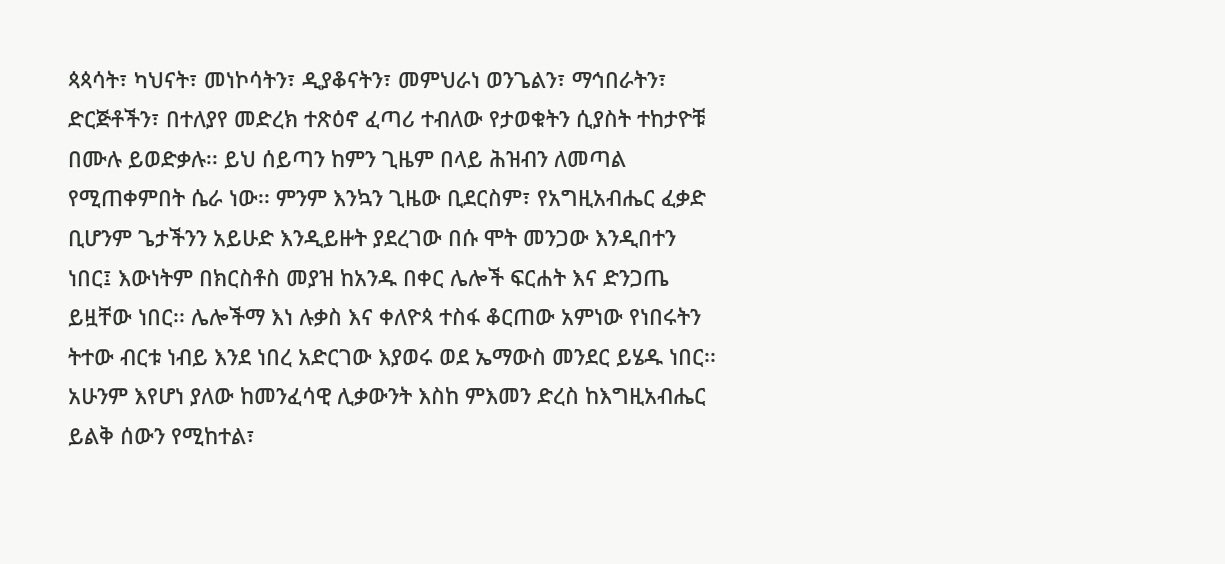ጳጳሳት፣ ካህናት፣ መነኮሳትን፣ ዲያቆናትን፣ መምህራነ ወንጌልን፣ ማኅበራትን፣ ድርጅቶችን፣ በተለያየ መድረክ ተጽዕኖ ፈጣሪ ተብለው የታወቁትን ሲያስት ተከታዮቹ በሙሉ ይወድቃሉ፡፡ ይህ ሰይጣን ከምን ጊዜም በላይ ሕዝብን ለመጣል የሚጠቀምበት ሴራ ነው፡፡ ምንም እንኳን ጊዜው ቢደርስም፣ የአግዚአብሔር ፈቃድ ቢሆንም ጌታችንን አይሁድ እንዲይዙት ያደረገው በሱ ሞት መንጋው እንዲበተን ነበር፤ እውነትም በክርስቶስ መያዝ ከአንዱ በቀር ሌሎች ፍርሐት እና ድንጋጤ ይዟቸው ነበር፡፡ ሌሎችማ እነ ሉቃስ እና ቀለዮጳ ተስፋ ቆርጠው አምነው የነበሩትን ትተው ብርቱ ነብይ እንደ ነበረ አድርገው እያወሩ ወደ ኤማውስ መንደር ይሄዱ ነበር፡፡ አሁንም እየሆነ ያለው ከመንፈሳዊ ሊቃውንት እስከ ምእመን ድረስ ከእግዚአብሔር ይልቅ ሰውን የሚከተል፣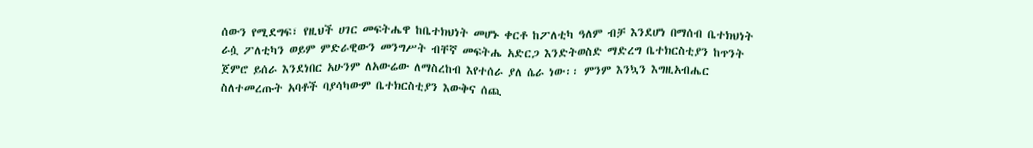ሰውን የሚደግፍ፣ የዚህች ሀገር መፍትሔዋ ከቤተክህነት መሆኑ ቀርቶ ከፖለቲካ ዓለም ብቻ እንደሆነ በማሰብ ቤተክህነት ራሷ ፖለቲካን ወይም ምድራዊውን መንግሥት ብቸኛ መፍትሔ አድርጋ እንድትወስድ ማድረግ ቤተክርስቲያን ከጥንት ጀምሮ ይሰራ እንደነበር አሁንም ለአውሬው ለማስረከብ እየተሰራ ያለ ሴራ ነው፡፡ ምንም እንኳን እግዚአብሔር ስለተመረጡት አባቶች ባያሳካውም ቤተክርስቲያን እውቅና ሰጪ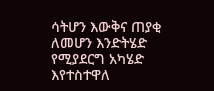ሳትሆን እውቅና ጠያቂ ለመሆን እንድትሄድ የሚያደርግ አካሄድ እየተስተዋለ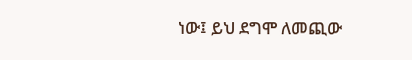ነው፤ ይህ ደግሞ ለመጪው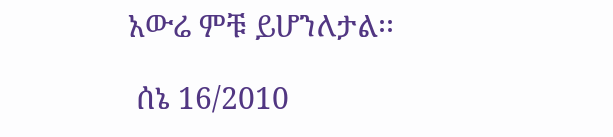አውሬ ምቹ ይሆንለታል፡፡

 ሰኔ 16/2010